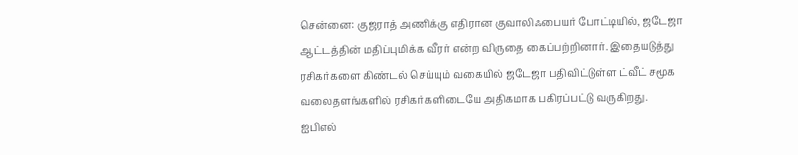சென்னை: குஜராத் அணிக்கு எதிரான குவாலிஃபையர் போட்டியில், ஜடேஜா ஆட்டத்தின் மதிப்புமிக்க வீரர் என்ற விருதை கைப்பற்றினார். இதையடுத்து ரசிகர்களை கிண்டல் செய்யும் வகையில் ஜடேஜா பதிவிட்டுள்ள ட்வீட் சமூக வலைதளங்களில் ரசிகர்களிடையே அதிகமாக பகிரப்பட்டு வருகிறது.
ஐபிஎல்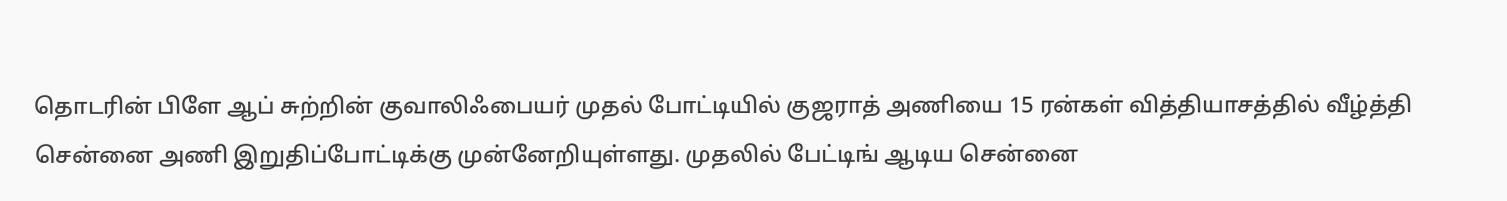தொடரின் பிளே ஆப் சுற்றின் குவாலிஃபையர் முதல் போட்டியில் குஜராத் அணியை 15 ரன்கள் வித்தியாசத்தில் வீழ்த்தி சென்னை அணி இறுதிப்போட்டிக்கு முன்னேறியுள்ளது. முதலில் பேட்டிங் ஆடிய சென்னை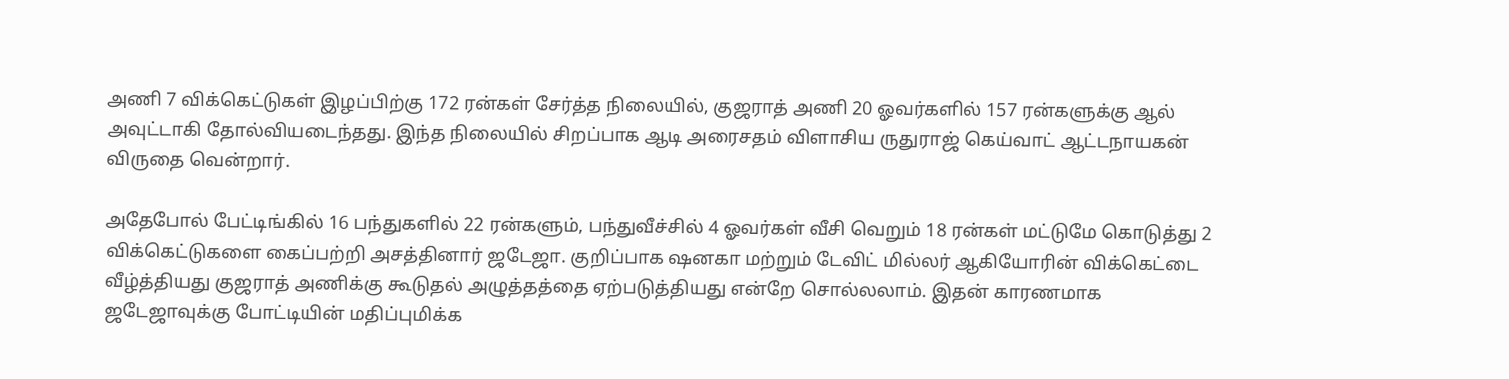அணி 7 விக்கெட்டுகள் இழப்பிற்கு 172 ரன்கள் சேர்த்த நிலையில், குஜராத் அணி 20 ஓவர்களில் 157 ரன்களுக்கு ஆல் அவுட்டாகி தோல்வியடைந்தது. இந்த நிலையில் சிறப்பாக ஆடி அரைசதம் விளாசிய ருதுராஜ் கெய்வாட் ஆட்டநாயகன் விருதை வென்றார்.

அதேபோல் பேட்டிங்கில் 16 பந்துகளில் 22 ரன்களும், பந்துவீச்சில் 4 ஓவர்கள் வீசி வெறும் 18 ரன்கள் மட்டுமே கொடுத்து 2 விக்கெட்டுகளை கைப்பற்றி அசத்தினார் ஜடேஜா. குறிப்பாக ஷனகா மற்றும் டேவிட் மில்லர் ஆகியோரின் விக்கெட்டை வீழ்த்தியது குஜராத் அணிக்கு கூடுதல் அழுத்தத்தை ஏற்படுத்தியது என்றே சொல்லலாம். இதன் காரணமாக ஜடேஜாவுக்கு போட்டியின் மதிப்புமிக்க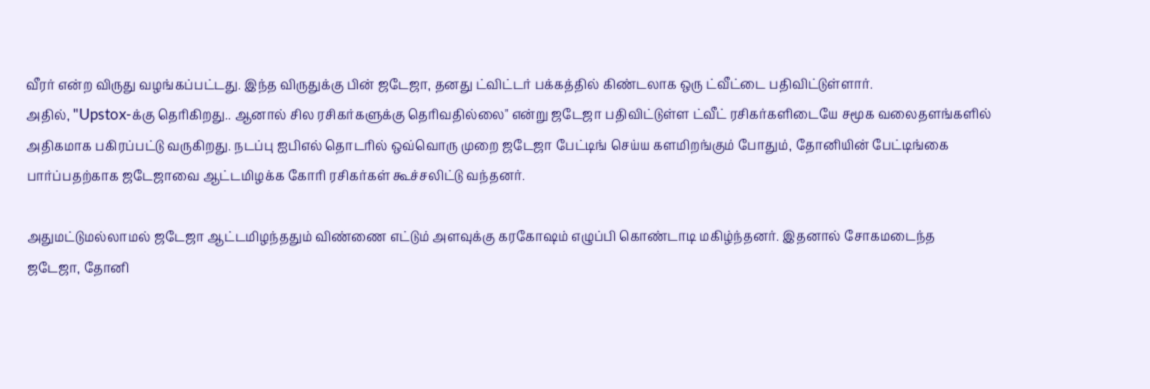வீரர் என்ற விருது வழங்கப்பட்டது. இந்த விருதுக்கு பின் ஜடேஜா, தனது ட்விட்டர் பக்கத்தில் கிண்டலாக ஒரு ட்வீட்டை பதிவிட்டுள்ளார்.
அதில், "Upstox-க்கு தெரிகிறது.. ஆனால் சில ரசிகர்களுக்கு தெரிவதில்லை" என்று ஜடேஜா பதிவிட்டுள்ள ட்வீட் ரசிகர்களிடையே சமூக வலைதளங்களில் அதிகமாக பகிரப்பட்டு வருகிறது. நடப்பு ஐபிஎல் தொடரில் ஒவ்வொரு முறை ஜடேஜா பேட்டிங் செய்ய களமிறங்கும் போதும், தோனியின் பேட்டிங்கை பார்ப்பதற்காக ஜடேஜாவை ஆட்டமிழக்க கோரி ரசிகர்கள் கூச்சலிட்டு வந்தனர்.

அதுமட்டுமல்லாமல் ஜடேஜா ஆட்டமிழந்ததும் விண்ணை எட்டும் அளவுக்கு கரகோஷம் எழுப்பி கொண்டாடி மகிழ்ந்தனர். இதனால் சோகமடைந்த ஜடேஜா, தோனி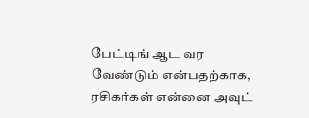பேட்டிங் ஆட வர வேண்டும் என்பதற்காக, ரசிகர்கள் என்னை அவுட்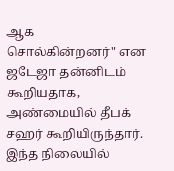ஆக சொல்கின்றனர்" என ஜடேஜா தன்னிடம் கூறியதாக, அண்மையில் தீபக் சஹர் கூறியிருந்தார். இந்த நிலையில்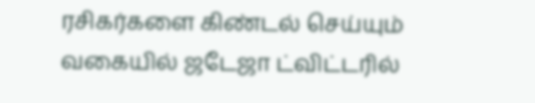ரசிகர்களை கிண்டல் செய்யும் வகையில் ஜடேஜா ட்விட்டரில்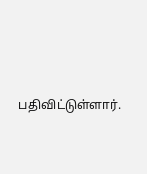பதிவிட்டுள்ளார்.